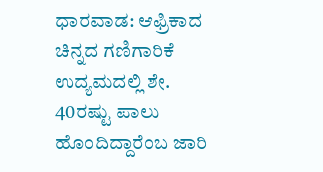ಧಾರವಾಡ: ಆಫ್ರಿಕಾದ ಚಿನ್ನದ ಗಣಿಗಾರಿಕೆ ಉದ್ಯಮದಲ್ಲಿ ಶೇ. 40ರಷ್ಟು ಪಾಲು ಹೊಂದಿದ್ದಾರೆಂಬ ಜಾರಿ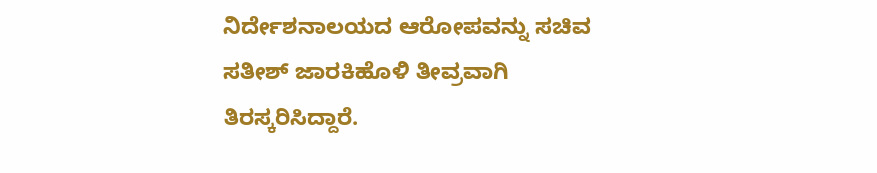ನಿರ್ದೇಶನಾಲಯದ ಆರೋಪವನ್ನು ಸಚಿವ ಸತೀಶ್ ಜಾರಕಿಹೊಳಿ ತೀವ್ರವಾಗಿ ತಿರಸ್ಕರಿಸಿದ್ದಾರೆ.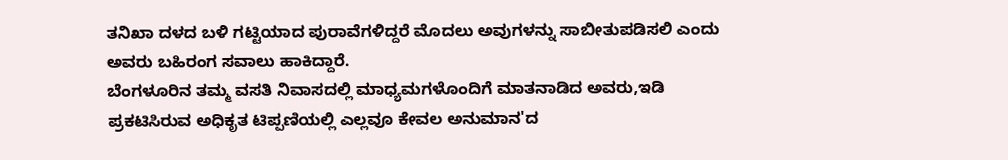ತನಿಖಾ ದಳದ ಬಳಿ ಗಟ್ಟಿಯಾದ ಪುರಾವೆಗಳಿದ್ದರೆ ಮೊದಲು ಅವುಗಳನ್ನು ಸಾಬೀತುಪಡಿಸಲಿ ಎಂದು ಅವರು ಬಹಿರಂಗ ಸವಾಲು ಹಾಕಿದ್ದಾರೆ.
ಬೆಂಗಳೂರಿನ ತಮ್ಮ ವಸತಿ ನಿವಾಸದಲ್ಲಿ ಮಾಧ್ಯಮಗಳೊಂದಿಗೆ ಮಾತನಾಡಿದ ಅವರು,ಇಡಿ ಪ್ರಕಟಿಸಿರುವ ಅಧಿಕೃತ ಟಿಪ್ಪಣಿಯಲ್ಲಿ ಎಲ್ಲವೂ ಕೇವಲ ಅನುಮಾನ'ದ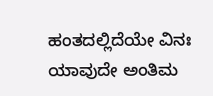ಹಂತದಲ್ಲಿದೆಯೇ ವಿನಃ ಯಾವುದೇ ಅಂತಿಮ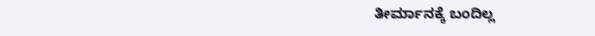ತೀರ್ಮಾನಕ್ಕೆ ಬಂದಿಲ್ಲ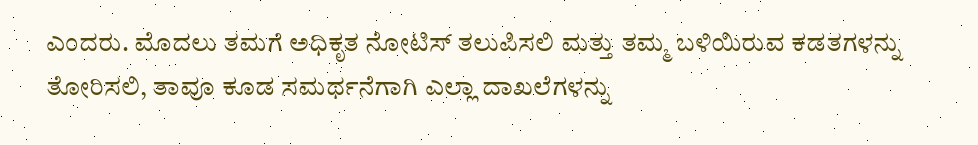ಎಂದರು. ಮೊದಲು ತಮಗೆ ಅಧಿಕೃತ ನೋಟಿಸ್ ತಲುಪಿಸಲಿ ಮತ್ತು ತಮ್ಮ ಬಳಿಯಿರುವ ಕಡತಗಳನ್ನು ತೋರಿಸಲಿ, ತಾವೂ ಕೂಡ ಸಮರ್ಥನೆಗಾಗಿ ಎಲ್ಲಾ ದಾಖಲೆಗಳನ್ನು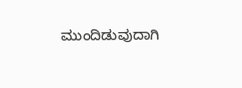ಮುಂದಿಡುವುದಾಗಿ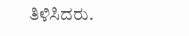ತಿಳಿಸಿದರು.